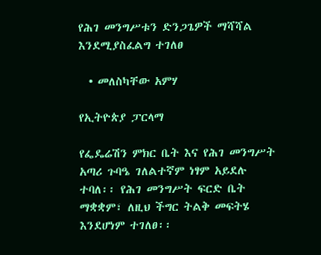የሕገ መንግሥቱን ድንጋጌዎች ማሻሻል እንደሚያስፈልግ ተገለፀ

  • መለስካቸው አምሃ

የኢትዮጵያ ፓርላማ

የፌዴሬሽን ምክር ቤት እና የሕገ መንግሥት አጣሪ ጉባዔ ገለልተኛም ነፃም አይደሉ ተባለ፡፡ የሕገ መንግሥት ፍርድ ቤት ማቋቋም፣ ለዚህ ችግር ትልቅ መፍትሄ እንደሆነም ተገለፀ፡፡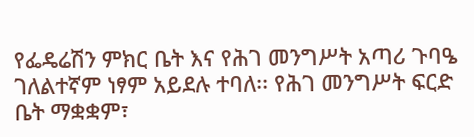የፌዴሬሽን ምክር ቤት እና የሕገ መንግሥት አጣሪ ጉባዔ ገለልተኛም ነፃም አይደሉ ተባለ፡፡ የሕገ መንግሥት ፍርድ ቤት ማቋቋም፣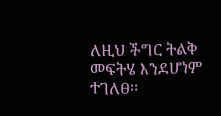ለዚህ ችግር ትልቅ መፍትሄ እንደሆነም ተገለፀ፡፡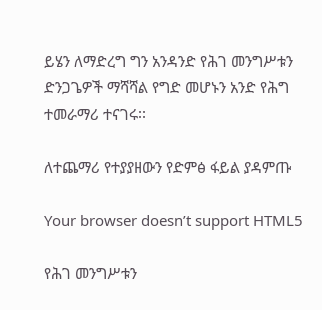ይሄን ለማድረግ ግን አንዳንድ የሕገ መንግሥቱን ድንጋጌዎች ማሻሻል የግድ መሆኑን አንድ የሕግ ተመራማሪ ተናገሩ፡፡

ለተጨማሪ የተያያዘውን የድምፅ ፋይል ያዳምጡ

Your browser doesn’t support HTML5

የሕገ መንግሥቱን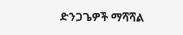ድንጋጌዎች ማሻሻል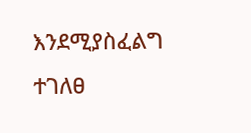እንደሚያስፈልግ ተገለፀ